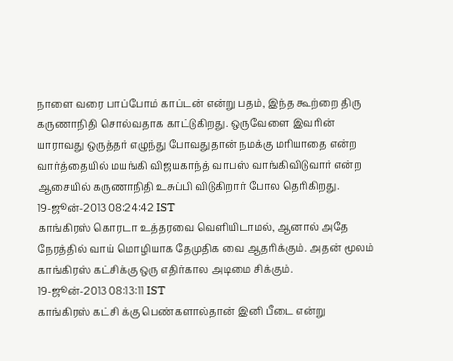நாளை வரை பாப்போம் காப்டன் என்று பதம், இந்த கூற்றை திரு கருணாநிதி சொல்வதாக காட்டுகிறது. ஒருவேளை இவரின் யாராவது ஒருத்தர் எழுந்து போவதுதான் நமக்கு மரியாதை என்ற வார்த்தையில் மயங்கி விஜயகாந்த் வாபஸ் வாங்கிவிடுவார் என்ற ஆசையில் கருணாநிதி உசுப்பி விடுகிறார் போல தெரிகிறது.
19-ஜூன்-2013 08:24:42 IST
காங்கிரஸ் கொரடா உத்தரவை வெளியிடாமல், ஆனால் அதே நேரத்தில் வாய் மொழியாக தேமுதிக வை ஆதரிக்கும். அதன் மூலம் காங்கிரஸ் கட்சிக்கு ஒரு எதிர்கால அடிமை சிக்கும்.
19-ஜூன்-2013 08:13:11 IST
காங்கிரஸ் கட்சி க்கு பெண்களால்தான் இனி பீடை என்று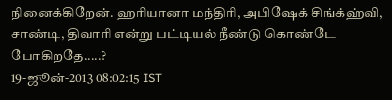நினைக்கிறேன். ஹரியானா மந்திரி, அபிஷேக் சிங்க்ஹ்வி, சாண்டி, திவாரி என்று பட்டியல் நீண்டு கொண்டே போகிறதே.....?
19-ஜூன்-2013 08:02:15 IST